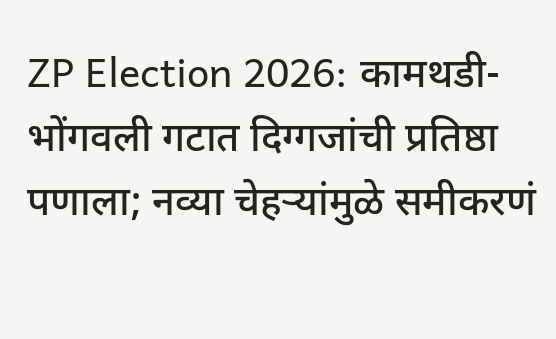ZP Election 2026: कामथडी-भोंगवली गटात दिग्गजांची प्रतिष्ठा पणाला; नव्या चेहऱ्यांमुळे समीकरणं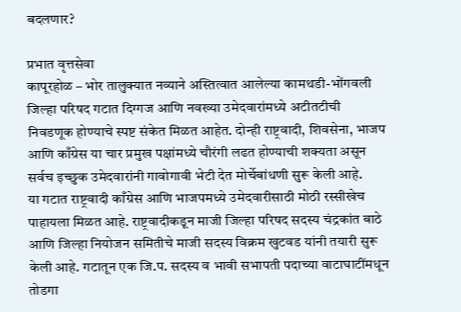बदलणार?

प्रभात वृत्तसेवा
कापूरहोळ – भोर तालुक्यात नव्याने अस्तित्वात आलेल्या कामथडी-भोंगवली जिल्हा परिषद गटात दिग्गज आणि नवख्या उमेदवारांमध्ये अटीतटीची निवडणूक होण्याचे स्पष्ट संकेत मिळत आहेत. दोन्ही राष्ट्रवादी, शिवसेना, भाजप आणि काँग्रेस या चार प्रमुख पक्षांमध्ये चौरंगी लढत होण्याची शक्यता असून सर्वच इच्छुक उमेदवारांनी गावोगावी भेटी देत मोर्चेबांधणी सुरू केली आहे.
या गटात राष्ट्रवादी काँग्रेस आणि भाजपमध्ये उमेदवारीसाठी मोठी रस्सीखेच पाहायला मिळत आहे. राष्ट्रवादीकडून माजी जिल्हा परिषद सदस्य चंद्रकांत बाठे आणि जिल्हा नियोजन समितीचे माजी सदस्य विक्रम खुटवड यांनी तयारी सुरू केली आहे. गटातून एक जि.प. सदस्य व भावी सभापती पदाच्या वाटाघाटींमधून तोडगा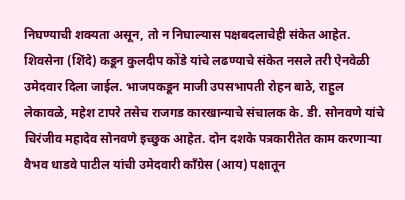निघण्याची शक्यता असून, तो न निघाल्यास पक्षबदलाचेही संकेत आहेत.
शिवसेना (शिंदे) कडून कुलदीप कोंडे यांचे लढण्याचे संकेत नसले तरी ऐनवेळी उमेदवार दिला जाईल. भाजपकडून माजी उपसभापती रोहन बाठे, राहुल लेकावळे, महेश टापरे तसेच राजगड कारखान्याचे संचालक के. डी. सोनवणे यांचे चिरंजीव महादेव सोनवणे इच्छुक आहेत. दोन दशके पत्रकारीतेत काम करणाऱ्या वैभव धाडवे पाटील यांची उमेदवारी काँग्रेस (आय) पक्षातून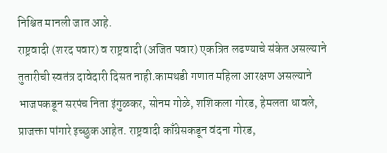निश्चित मानली जात आहे.
राष्ट्रवादी (शरद पवार) व राष्ट्रवादी (अजित पवार) एकत्रित लढण्याचे संकेत असल्याने तुतारीची स्वतंत्र दावेदारी दिसत नाही.कामथडी गणात महिला आरक्षण असल्याने भाजपकडून सरपंच निता इंगुळकर, सोनम गोळे, शशिकला गोरड, हेमलता धावले, प्राजक्ता पांगारे इच्छुक आहेत. राष्ट्रवादी काँग्रेसकडून वंदना गोरड,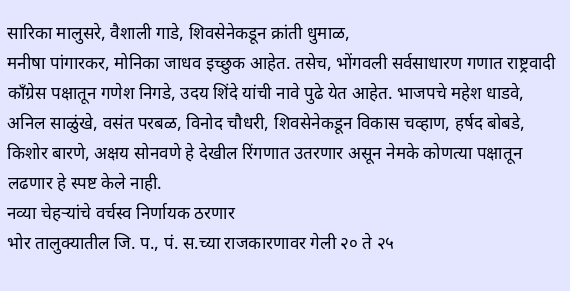सारिका मालुसरे, वैशाली गाडे, शिवसेनेकडून क्रांती धुमाळ,
मनीषा पांगारकर, मोनिका जाधव इच्छुक आहेत. तसेच, भोंगवली सर्वसाधारण गणात राष्ट्रवादी काँग्रेस पक्षातून गणेश निगडे, उदय शिंदे यांची नावे पुढे येत आहेत. भाजपचे महेश धाडवे, अनिल साळुंखे, वसंत परबळ, विनोद चौधरी, शिवसेनेकडून विकास चव्हाण, हर्षद बोबडे, किशोर बारणे, अक्षय सोनवणे हे देखील रिंगणात उतरणार असून नेमके कोणत्या पक्षातून लढणार हे स्पष्ट केले नाही.
नव्या चेहऱ्यांचे वर्चस्व निर्णायक ठरणार
भोर तालुक्यातील जि. प., पं. स.च्या राजकारणावर गेली २० ते २५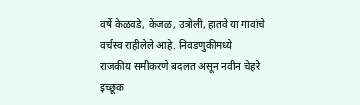वर्षे केळवडे, केंजळ, उत्रोली, हातवे या गावांचे वर्चस्व राहीलेले आहे. निवडणुकीमध्ये राजकीय समीकरणे बदलत असून नवीन चेहरे इच्छूक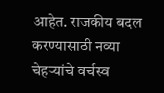आहेत. राजकीय बदल करण्यासाठी नव्या चेहऱ्यांचे वर्चस्व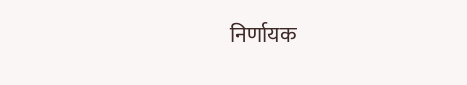निर्णायक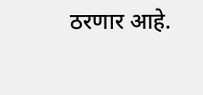ठरणार आहे.